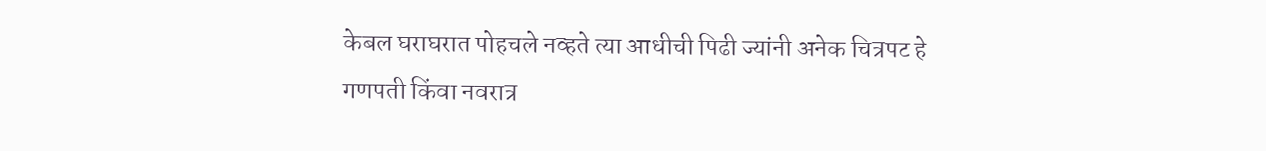केबल घराघरात पोहचले नव्हते त्या आधीची पिढी ज्यांनी अनेक चित्रपट हे गणपती किंवा नवरात्र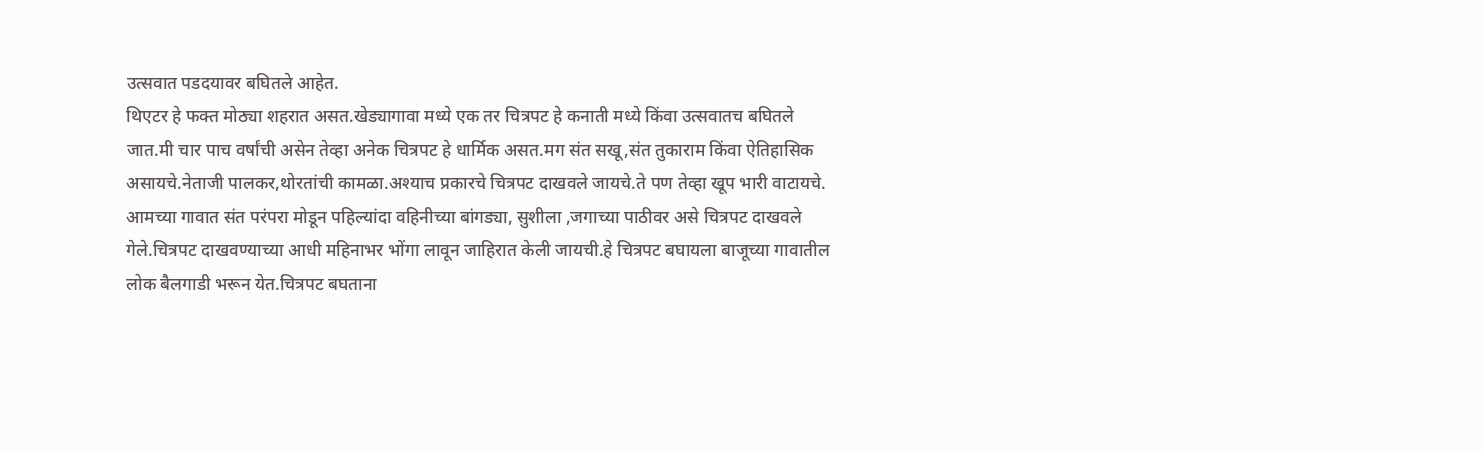उत्सवात पडदयावर बघितले आहेत.
थिएटर हे फक्त मोठ्या शहरात असत.खेड्यागावा मध्ये एक तर चित्रपट हे कनाती मध्ये किंवा उत्सवातच बघितले जात.मी चार पाच वर्षांची असेन तेव्हा अनेक चित्रपट हे धार्मिक असत.मग संत सखू,संत तुकाराम किंवा ऐतिहासिक असायचे.नेताजी पालकर,थोरतांची कामळा.अश्याच प्रकारचे चित्रपट दाखवले जायचे.ते पण तेव्हा खूप भारी वाटायचे.
आमच्या गावात संत परंपरा मोडून पहिल्यांदा वहिनीच्या बांगड्या, सुशीला ,जगाच्या पाठीवर असे चित्रपट दाखवले गेले.चित्रपट दाखवण्याच्या आधी महिनाभर भोंगा लावून जाहिरात केली जायची.हे चित्रपट बघायला बाजूच्या गावातील लोक बैलगाडी भरून येत.चित्रपट बघताना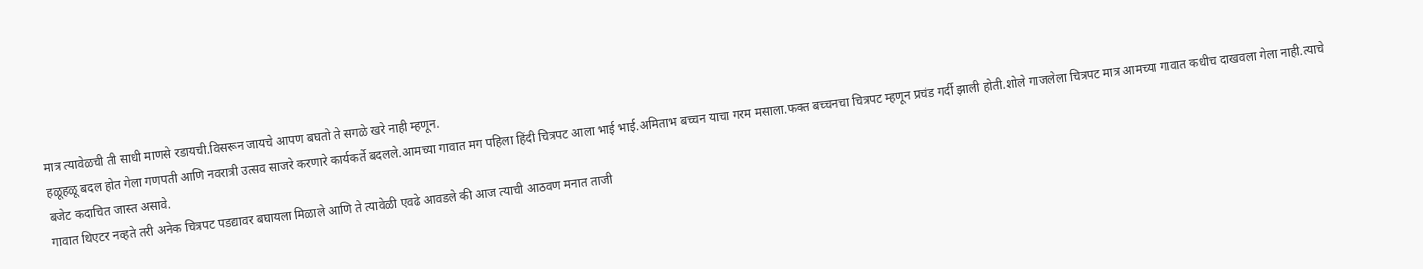मात्र त्यावेळची ती साधी माणसे रडायची.विसरून जायचे आपण बघतो ते सगळे खरे नाही म्हणून.
हळूहळू बदल होत गेला गणपती आणि नवरात्री उत्सव साजरे करणारे कार्यकर्ते बदलले.आमच्या गावात मग पहिला हिंदी चित्रपट आला भाई भाई.अमिताभ बच्चन याचा गरम मसाला.फक्त बच्चनचा चित्रपट म्हणून प्रचंड गर्दी झाली होती.शोले गाजलेला चित्रपट मात्र आमच्या गावात कधीच दाखवला गेला नाही.त्याचे बजेट कदाचित जास्त असावे.
गावात थिएटर नव्हते तरी अनेक चित्रपट पडद्यावर बघायला मिळाले आणि ते त्यावेळी एवढे आवडले की आज त्याची आठवण मनात ताजी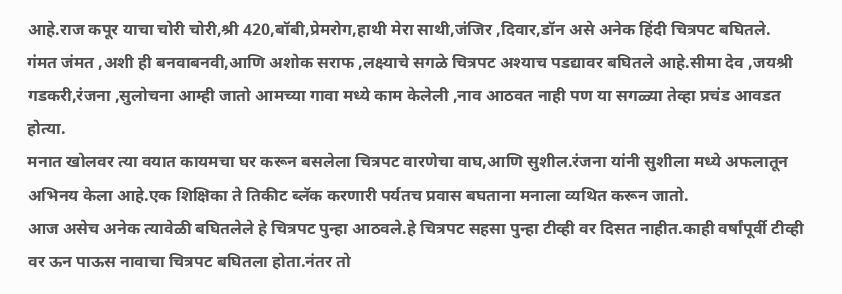आहे.राज कपूर याचा चोरी चोरी,श्री 420,बॉबी,प्रेमरोग,हाथी मेरा साथी,जंजिर ,दिवार,डॉन असे अनेक हिंदी चित्रपट बघितले.
गंमत जंमत ,अशी ही बनवाबनवी,आणि अशोक सराफ ,लक्ष्याचे सगळे चित्रपट अश्याच पडद्यावर बघितले आहे.सीमा देव ,जयश्री गडकरी,रंजना ,सुलोचना आम्ही जातो आमच्या गावा मध्ये काम केलेली ,नाव आठवत नाही पण या सगळ्या तेव्हा प्रचंड आवडत होत्या.
मनात खोलवर त्या वयात कायमचा घर करून बसलेला चित्रपट वारणेचा वाघ,आणि सुशील.रंजना यांनी सुशीला मध्ये अफलातून अभिनय केला आहे.एक शिक्षिका ते तिकीट ब्लॅक करणारी पर्यतच प्रवास बघताना मनाला व्यथित करून जातो.
आज असेच अनेक त्यावेळी बघितलेले हे चित्रपट पुन्हा आठवले.हे चित्रपट सहसा पुन्हा टीव्ही वर दिसत नाहीत.काही वर्षांपूर्वी टीव्ही वर ऊन पाऊस नावाचा चित्रपट बघितला होता.नंतर तो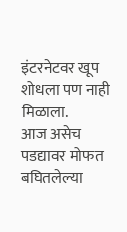इंटरनेटवर खूप शोधला पण नाही मिळाला.
आज असेच पडद्यावर मोफत बघितलेल्या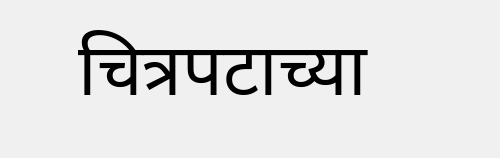चित्रपटाच्या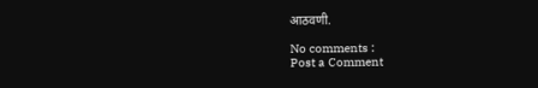आठवणी.

No comments :
Post a Comment